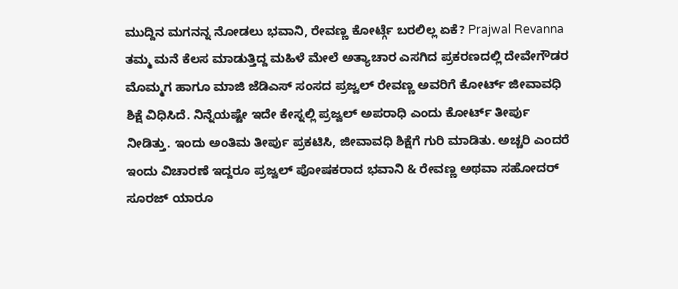ಮುದ್ದಿನ ಮಗನನ್ನ ನೋಡಲು ಭವಾನಿ, ರೇವಣ್ಣ ಕೋರ್ಟ್ಗೆ ಬರಲಿಲ್ಲ ಏಕೆ? Prajwal Revanna
ತಮ್ಮ ಮನೆ ಕೆಲಸ ಮಾಡುತ್ತಿದ್ದ ಮಹಿಳೆ ಮೇಲೆ ಅತ್ಯಾಚಾರ ಎಸಗಿದ ಪ್ರಕರಣದಲ್ಲಿ ದೇವೇಗೌಡರ ಮೊಮ್ಮಗ ಹಾಗೂ ಮಾಜಿ ಜೆಡಿಎಸ್ ಸಂಸದ ಪ್ರಜ್ವಲ್ ರೇವಣ್ಣ ಅವರಿಗೆ ಕೋರ್ಟ್ ಜೀವಾವಧಿ ಶಿಕ್ಷೆ ವಿಧಿಸಿದೆ. ನಿನ್ನೆಯಷ್ಟೇ ಇದೇ ಕೇಸ್ನಲ್ಲಿ ಪ್ರಜ್ವಲ್ ಅಪರಾಧಿ ಎಂದು ಕೋರ್ಟ್ ತೀರ್ಪು ನೀಡಿತ್ತು. ಇಂದು ಅಂತಿಮ ತೀರ್ಪು ಪ್ರಕಟಿಸಿ, ಜೀವಾವಧಿ ಶಿಕ್ಷೆಗೆ ಗುರಿ ಮಾಡಿತು. ಅಚ್ಚರಿ ಎಂದರೆ ಇಂದು ವಿಚಾರಣೆ ಇದ್ದರೂ ಪ್ರಜ್ವಲ್ ಪೋಷಕರಾದ ಭವಾನಿ & ರೇವಣ್ಣ ಅಥವಾ ಸಹೋದರ್ ಸೂರಜ್ ಯಾರೂ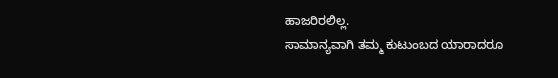ಹಾಜರಿರಲಿಲ್ಲ.
ಸಾಮಾನ್ಯವಾಗಿ ತಮ್ಮ ಕುಟುಂಬದ ಯಾರಾದರೂ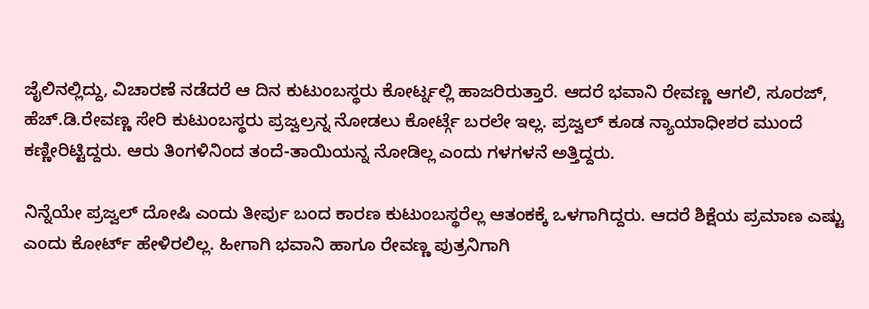ಜೈಲಿನಲ್ಲಿದ್ದು, ವಿಚಾರಣೆ ನಡೆದರೆ ಆ ದಿನ ಕುಟುಂಬಸ್ಥರು ಕೋರ್ಟ್ನಲ್ಲಿ ಹಾಜರಿರುತ್ತಾರೆ. ಆದರೆ ಭವಾನಿ ರೇವಣ್ಣ ಆಗಲಿ, ಸೂರಜ್, ಹೆಚ್.ಡಿ.ರೇವಣ್ಣ ಸೇರಿ ಕುಟುಂಬಸ್ಥರು ಪ್ರಜ್ವಲ್ರನ್ನ ನೋಡಲು ಕೋರ್ಟ್ಗೆ ಬರಲೇ ಇಲ್ಲ. ಪ್ರಜ್ವಲ್ ಕೂಡ ನ್ಯಾಯಾಧೀಶರ ಮುಂದೆ ಕಣ್ಣೀರಿಟ್ಟಿದ್ದರು. ಆರು ತಿಂಗಳಿನಿಂದ ತಂದೆ-ತಾಯಿಯನ್ನ ನೋಡಿಲ್ಲ ಎಂದು ಗಳಗಳನೆ ಅತ್ತಿದ್ದರು.

ನಿನ್ನೆಯೇ ಪ್ರಜ್ವಲ್ ದೋಷಿ ಎಂದು ತೀರ್ಪು ಬಂದ ಕಾರಣ ಕುಟುಂಬಸ್ಥರೆಲ್ಲ ಆತಂಕಕ್ಕೆ ಒಳಗಾಗಿದ್ದರು. ಆದರೆ ಶಿಕ್ಷೆಯ ಪ್ರಮಾಣ ಎಷ್ಟು ಎಂದು ಕೋರ್ಟ್ ಹೇಳಿರಲಿಲ್ಲ. ಹೀಗಾಗಿ ಭವಾನಿ ಹಾಗೂ ರೇವಣ್ಣ ಪುತ್ರನಿಗಾಗಿ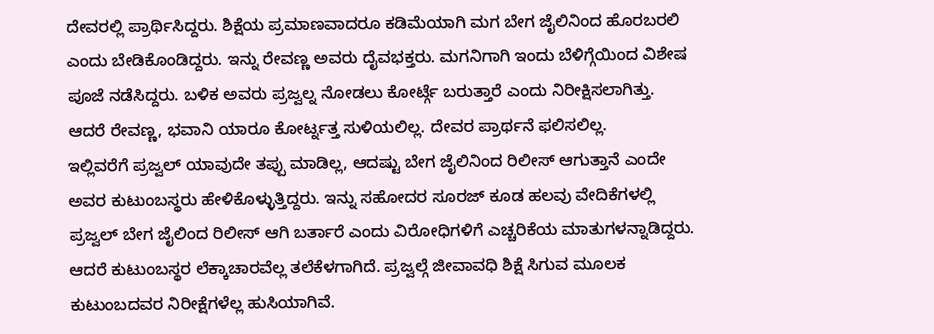ದೇವರಲ್ಲಿ ಪ್ರಾರ್ಥಿಸಿದ್ದರು. ಶಿಕ್ಷೆಯ ಪ್ರಮಾಣವಾದರೂ ಕಡಿಮೆಯಾಗಿ ಮಗ ಬೇಗ ಜೈಲಿನಿಂದ ಹೊರಬರಲಿ ಎಂದು ಬೇಡಿಕೊಂಡಿದ್ದರು. ಇನ್ನು ರೇವಣ್ಣ ಅವರು ದೈವಭಕ್ತರು. ಮಗನಿಗಾಗಿ ಇಂದು ಬೆಳಿಗ್ಗೆಯಿಂದ ವಿಶೇಷ ಪೂಜೆ ನಡೆಸಿದ್ದರು. ಬಳಿಕ ಅವರು ಪ್ರಜ್ವಲ್ನ ನೋಡಲು ಕೋರ್ಟ್ಗೆ ಬರುತ್ತಾರೆ ಎಂದು ನಿರೀಕ್ಷಿಸಲಾಗಿತ್ತು. ಆದರೆ ರೇವಣ್ಣ, ಭವಾನಿ ಯಾರೂ ಕೋರ್ಟ್ನತ್ತ ಸುಳಿಯಲಿಲ್ಲ. ದೇವರ ಪ್ರಾರ್ಥನೆ ಫಲಿಸಲಿಲ್ಲ.
ಇಲ್ಲಿವರೆಗೆ ಪ್ರಜ್ವಲ್ ಯಾವುದೇ ತಪ್ಪು ಮಾಡಿಲ್ಲ, ಆದಷ್ಟು ಬೇಗ ಜೈಲಿನಿಂದ ರಿಲೀಸ್ ಆಗುತ್ತಾನೆ ಎಂದೇ ಅವರ ಕುಟುಂಬಸ್ಥರು ಹೇಳಿಕೊಳ್ಳುತ್ತಿದ್ದರು. ಇನ್ನು ಸಹೋದರ ಸೂರಜ್ ಕೂಡ ಹಲವು ವೇದಿಕೆಗಳಲ್ಲಿ ಪ್ರಜ್ವಲ್ ಬೇಗ ಜೈಲಿಂದ ರಿಲೀಸ್ ಆಗಿ ಬರ್ತಾರೆ ಎಂದು ವಿರೋಧಿಗಳಿಗೆ ಎಚ್ಚರಿಕೆಯ ಮಾತುಗಳನ್ನಾಡಿದ್ದರು. ಆದರೆ ಕುಟುಂಬಸ್ಥರ ಲೆಕ್ಕಾಚಾರವೆಲ್ಲ ತಲೆಕೆಳಗಾಗಿದೆ. ಪ್ರಜ್ವಲ್ಗೆ ಜೀವಾವಧಿ ಶಿಕ್ಷೆ ಸಿಗುವ ಮೂಲಕ ಕುಟುಂಬದವರ ನಿರೀಕ್ಷೆಗಳೆಲ್ಲ ಹುಸಿಯಾಗಿವೆ.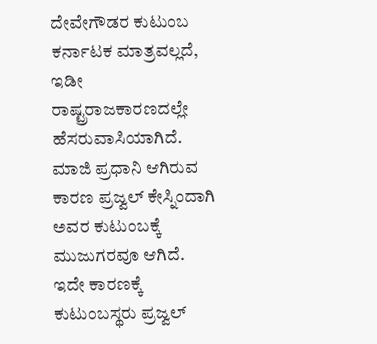ದೇವೇಗೌಡರ ಕುಟುಂಬ ಕರ್ನಾಟಕ ಮಾತ್ರವಲ್ಲದೆ, ಇಡೀ ರಾಷ್ಟ್ರರಾಜಕಾರಣದಲ್ಲೇ ಹೆಸರುವಾಸಿಯಾಗಿದೆ. ಮಾಜಿ ಪ್ರಧಾನಿ ಆಗಿರುವ ಕಾರಣ ಪ್ರಜ್ವಲ್ ಕೇಸ್ನಿಂದಾಗಿ ಅವರ ಕುಟುಂಬಕ್ಕೆ ಮುಜುಗರವೂ ಆಗಿದೆ. ಇದೇ ಕಾರಣಕ್ಕೆ ಕುಟುಂಬಸ್ಥರು ಪ್ರಜ್ವಲ್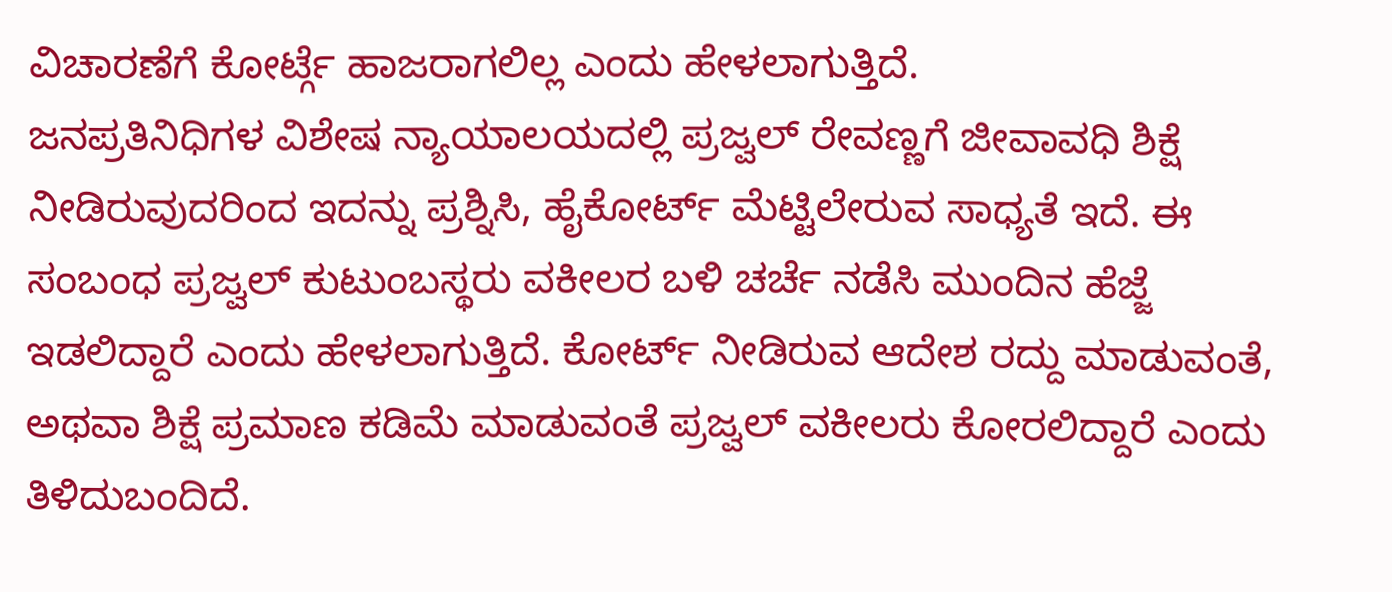ವಿಚಾರಣೆಗೆ ಕೋರ್ಟ್ಗೆ ಹಾಜರಾಗಲಿಲ್ಲ ಎಂದು ಹೇಳಲಾಗುತ್ತಿದೆ.
ಜನಪ್ರತಿನಿಧಿಗಳ ವಿಶೇಷ ನ್ಯಾಯಾಲಯದಲ್ಲಿ ಪ್ರಜ್ವಲ್ ರೇವಣ್ಣಗೆ ಜೀವಾವಧಿ ಶಿಕ್ಷೆ ನೀಡಿರುವುದರಿಂದ ಇದನ್ನು ಪ್ರಶ್ನಿಸಿ, ಹೈಕೋರ್ಟ್ ಮೆಟ್ಟಿಲೇರುವ ಸಾಧ್ಯತೆ ಇದೆ. ಈ ಸಂಬಂಧ ಪ್ರಜ್ವಲ್ ಕುಟುಂಬಸ್ಥರು ವಕೀಲರ ಬಳಿ ಚರ್ಚೆ ನಡೆಸಿ ಮುಂದಿನ ಹೆಜ್ಜೆ ಇಡಲಿದ್ದಾರೆ ಎಂದು ಹೇಳಲಾಗುತ್ತಿದೆ. ಕೋರ್ಟ್ ನೀಡಿರುವ ಆದೇಶ ರದ್ದು ಮಾಡುವಂತೆ, ಅಥವಾ ಶಿಕ್ಷೆ ಪ್ರಮಾಣ ಕಡಿಮೆ ಮಾಡುವಂತೆ ಪ್ರಜ್ವಲ್ ವಕೀಲರು ಕೋರಲಿದ್ದಾರೆ ಎಂದು ತಿಳಿದುಬಂದಿದೆ.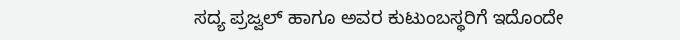ಸದ್ಯ ಪ್ರಜ್ವಲ್ ಹಾಗೂ ಅವರ ಕುಟುಂಬಸ್ಥರಿಗೆ ಇದೊಂದೇ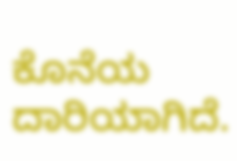ಕೊನೆಯ ದಾರಿಯಾಗಿದೆ.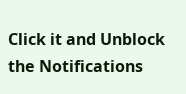Click it and Unblock the Notifications